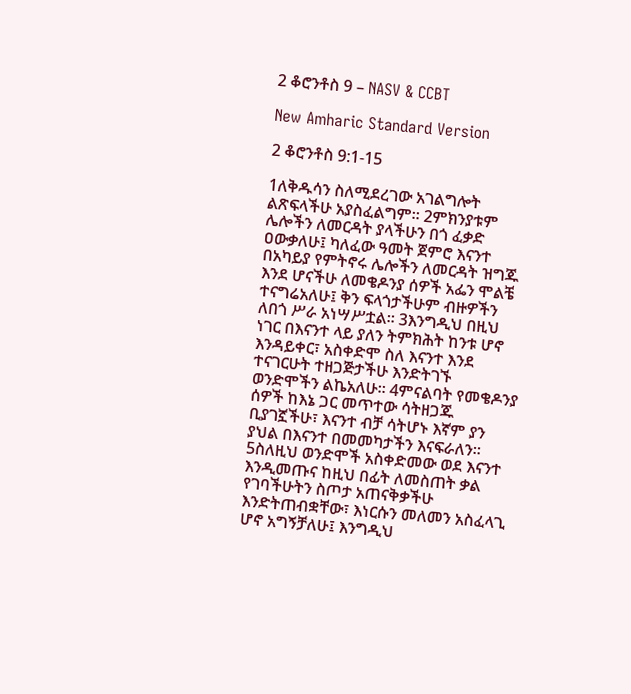2 ቆሮንቶስ 9 – NASV & CCBT

New Amharic Standard Version

2 ቆሮንቶስ 9:1-15

1ለቅዱሳን ስለሚደረገው አገልግሎት ልጽፍላችሁ አያስፈልግም። 2ምክንያቱም ሌሎችን ለመርዳት ያላችሁን በጎ ፈቃድ ዐውቃለሁ፤ ካለፈው ዓመት ጀምሮ እናንተ በአካይያ የምትኖሩ ሌሎችን ለመርዳት ዝግጁ እንደ ሆናችሁ ለመቄዶንያ ሰዎች አፌን ሞልቼ ተናግሬአለሁ፤ ቅን ፍላጎታችሁም ብዙዎችን ለበጎ ሥራ አነሣሥቷል። 3እንግዲህ በዚህ ነገር በእናንተ ላይ ያለን ትምክሕት ከንቱ ሆኖ እንዳይቀር፣ አስቀድሞ ስለ እናንተ እንደ ተናገርሁት ተዘጋጅታችሁ እንድትገኙ ወንድሞችን ልኬአለሁ። 4ምናልባት የመቄዶንያ ሰዎች ከእኔ ጋር መጥተው ሳትዘጋጁ ቢያገኟችሁ፣ እናንተ ብቻ ሳትሆኑ እኛም ያን ያህል በእናንተ በመመካታችን እናፍራለን። 5ስለዚህ ወንድሞች አስቀድመው ወደ እናንተ እንዲመጡና ከዚህ በፊት ለመስጠት ቃል የገባችሁትን ስጦታ አጠናቅቃችሁ እንድትጠብቋቸው፣ እነርሱን መለመን አስፈላጊ ሆኖ አግኝቻለሁ፤ እንግዲህ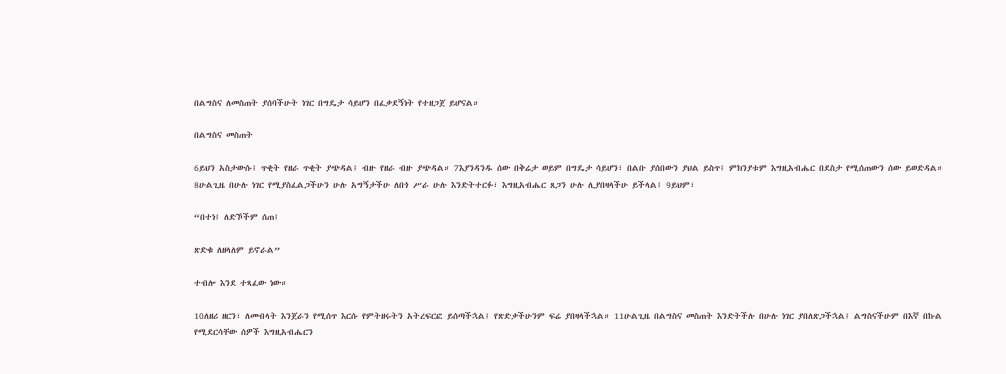በልግስና ለመስጠት ያሰባችሁት ነገር በግዴታ ሳይሆን በፈቃደኝነት የተዘጋጀ ይሆናል።

በልግስና መስጠት

6ይህን አስታውሱ፤ ጥቂት የዘራ ጥቂት ያጭዳል፤ ብዙ የዘራ ብዙ ያጭዳል። 7እያንዳንዱ ሰው በቅሬታ ወይም በግዴታ ሳይሆን፣ በልቡ ያሰበውን ያህል ይስጥ፤ ምክንያቱም እግዚአብሔር በደስታ የሚሰጠውን ሰው ይወድዳል። 8ሁልጊዜ በሁሉ ነገር የሚያስፈልጋችሁን ሁሉ አግኝታችሁ ለበጎ ሥራ ሁሉ እንድትተርፉ፣ እግዚአብሔር ጸጋን ሁሉ ሊያበዛላችሁ ይችላል፤ 9ይህም፣

“በተነ፤ ለድኾችም ሰጠ፤

ጽድቁ ለዘላለም ይኖራል”

ተብሎ እንደ ተጻፈው ነው።

10ለዘሪ ዘርን፣ ለመብላት እንጀራን የሚሰጥ እርሱ የምትዘሩትን አትረፍርፎ ይሰጣችኋል፤ የጽድቃችሁንም ፍሬ ያበዛላችኋል። 11ሁልጊዜ በልግስና መስጠት እንድትችሉ በሁሉ ነገር ያበለጽጋችኋል፤ ልግስናችሁም በእኛ በኩል የሚደርሳቸው ሰዎች እግዚአብሔርን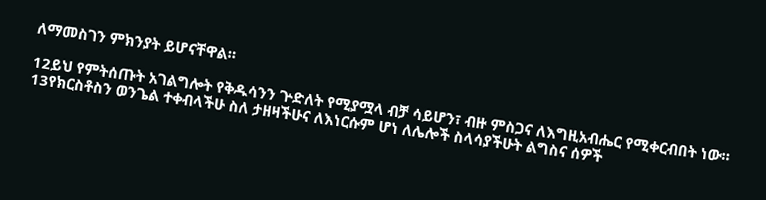ለማመስገን ምክንያት ይሆናቸዋል።

12ይህ የምትሰጡት አገልግሎት የቅዱሳንን ጕድለት የሚያሟላ ብቻ ሳይሆን፣ ብዙ ምስጋና ለእግዚአብሔር የሚቀርብበት ነው። 13የክርስቶስን ወንጌል ተቀብላችሁ ስለ ታዘዛችሁና ለእነርሱም ሆነ ለሌሎች ስላሳያችሁት ልግስና ሰዎች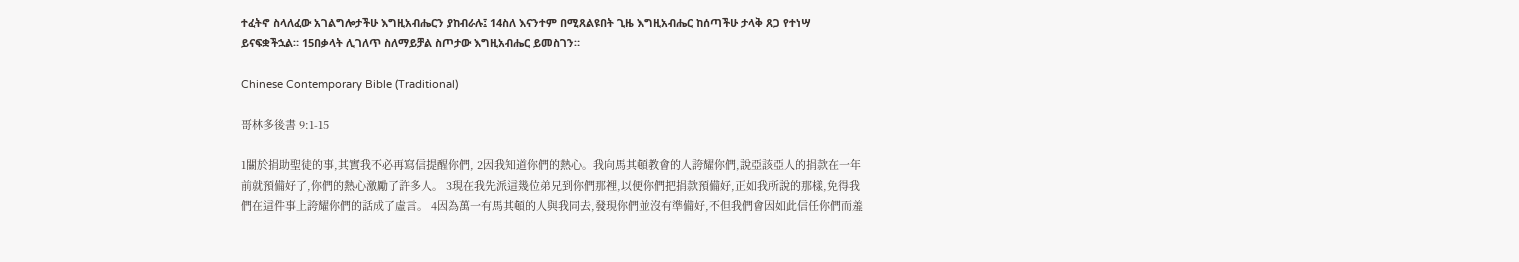ተፈትኖ ስላለፈው አገልግሎታችሁ እግዚአብሔርን ያከብራሉ፤ 14ስለ እናንተም በሚጸልዩበት ጊዜ እግዚአብሔር ከሰጣችሁ ታላቅ ጸጋ የተነሣ ይናፍቋችኋል። 15በቃላት ሊገለጥ ስለማይቻል ስጦታው እግዚአብሔር ይመስገን።

Chinese Contemporary Bible (Traditional)

哥林多後書 9:1-15

1關於捐助聖徒的事,其實我不必再寫信提醒你們, 2因我知道你們的熱心。我向馬其頓教會的人誇耀你們,說亞該亞人的捐款在一年前就預備好了,你們的熱心激勵了許多人。 3現在我先派這幾位弟兄到你們那裡,以便你們把捐款預備好,正如我所說的那樣,免得我們在這件事上誇耀你們的話成了虛言。 4因為萬一有馬其頓的人與我同去,發現你們並沒有準備好,不但我們會因如此信任你們而羞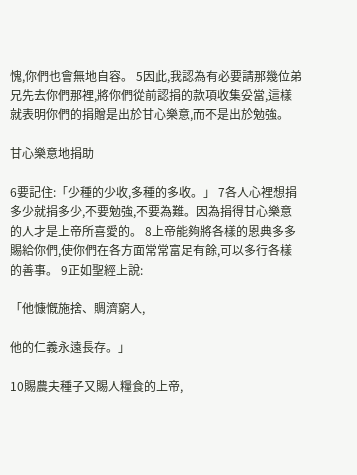愧,你們也會無地自容。 5因此,我認為有必要請那幾位弟兄先去你們那裡,將你們從前認捐的款項收集妥當,這樣就表明你們的捐贈是出於甘心樂意,而不是出於勉強。

甘心樂意地捐助

6要記住:「少種的少收,多種的多收。」 7各人心裡想捐多少就捐多少,不要勉強,不要為難。因為捐得甘心樂意的人才是上帝所喜愛的。 8上帝能夠將各樣的恩典多多賜給你們,使你們在各方面常常富足有餘,可以多行各樣的善事。 9正如聖經上說:

「他慷慨施捨、賙濟窮人,

他的仁義永遠長存。」

10賜農夫種子又賜人糧食的上帝,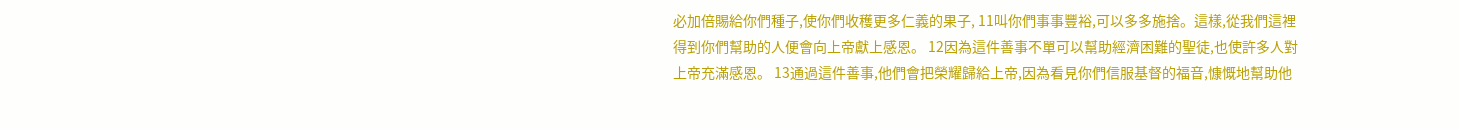必加倍賜給你們種子,使你們收穫更多仁義的果子, 11叫你們事事豐裕,可以多多施捨。這樣,從我們這裡得到你們幫助的人便會向上帝獻上感恩。 12因為這件善事不單可以幫助經濟困難的聖徒,也使許多人對上帝充滿感恩。 13通過這件善事,他們會把榮耀歸給上帝,因為看見你們信服基督的福音,慷慨地幫助他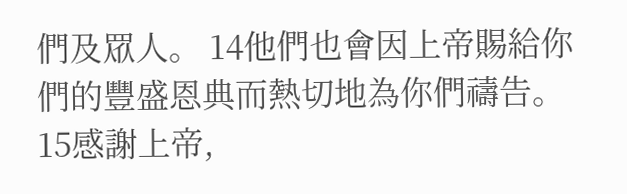們及眾人。 14他們也會因上帝賜給你們的豐盛恩典而熱切地為你們禱告。 15感謝上帝,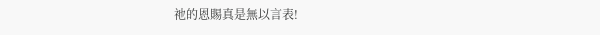祂的恩賜真是無以言表!